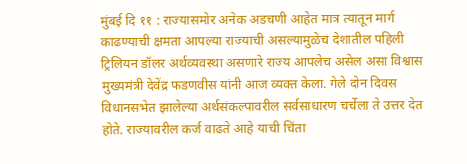मुंबई दि ११ : राज्यासमोर अनेक अडचणी आहेत मात्र त्यातून मार्ग काढण्याची क्षमता आपल्या राज्याची असल्यामुळेच देशातील पहिली ट्रिलियन डॉलर अर्थव्यवस्था असणारे राज्य आपलेच असेल असा विश्वास मुख्यमंत्री देवेंद्र फडणवीस यांनी आज व्यक्त केला. गेले दोन दिवस विधानसभेत झालेल्या अर्थसंकल्पावरील सर्वसाधारण चर्चेला ते उत्तर देत होते. राज्यावरील कर्ज वाढते आहे याची चिंता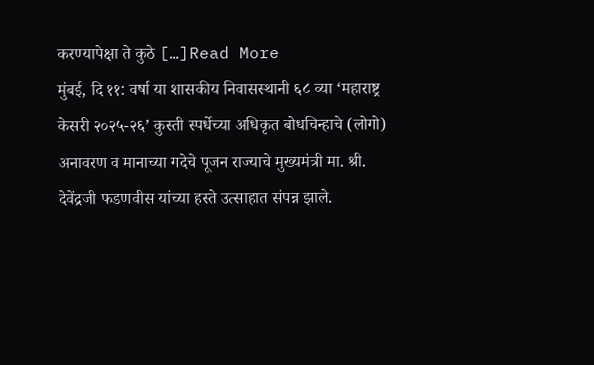करण्यापेक्षा ते कुठे […]Read More
मुंबई, दि ११: वर्षा या शासकीय निवासस्थानी ६८ व्या ‘महाराष्ट्र केसरी २०२५-२६’ कुस्ती स्पर्धेच्या अधिकृत बोधचिन्हाचे (लोगो) अनावरण व मानाच्या गदेचे पूजन राज्याचे मुख्यमंत्री मा. श्री. देवेंद्रजी फडणवीस यांच्या हस्ते उत्साहात संपन्न झाले.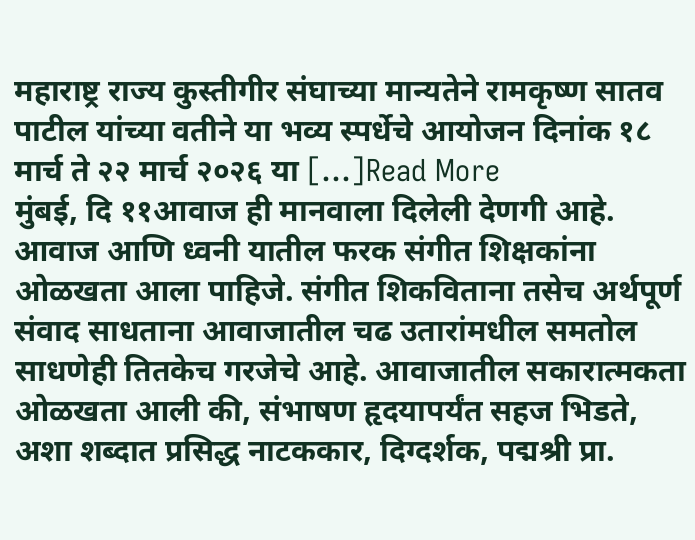महाराष्ट्र राज्य कुस्तीगीर संघाच्या मान्यतेने रामकृष्ण सातव पाटील यांच्या वतीने या भव्य स्पर्धेचे आयोजन दिनांक १८ मार्च ते २२ मार्च २०२६ या […]Read More
मुंबई, दि ११आवाज ही मानवाला दिलेली देणगी आहे. आवाज आणि ध्वनी यातील फरक संगीत शिक्षकांना ओळखता आला पाहिजे. संगीत शिकविताना तसेच अर्थपूर्ण संवाद साधताना आवाजातील चढ उतारांमधील समतोल साधणेही तितकेच गरजेचे आहे. आवाजातील सकारात्मकता ओळखता आली की, संभाषण हृदयापर्यंत सहज भिडते, अशा शब्दात प्रसिद्ध नाटककार, दिग्दर्शक, पद्मश्री प्रा.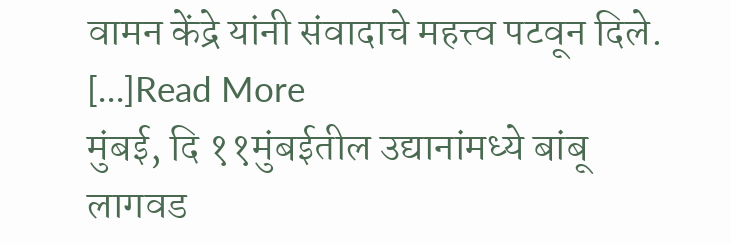वामन केंद्रे यांनी संवादाचे महत्त्व पटवून दिले. […]Read More
मुंबई, दि ११मुंबईतील उद्यानांमध्ये बांबू लागवड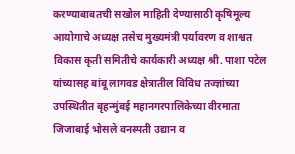करण्याबाबतची सखोल माहिती देण्यासाठी कृषिमूल्य आयोगाचे अध्यक्ष तसेच मुख्यमंत्री पर्यावरण व शाश्वत विकास कृती समितीचे कार्यकारी अध्यक्ष श्री. पाशा पटेल यांच्यासह बांबू लागवड क्षेत्रातील विविध तज्ज्ञांच्या उपस्थितीत बृहन्मुंबई महानगरपालिकेच्या वीरमाता जिजाबाई भोसले वनस्पती उद्यान व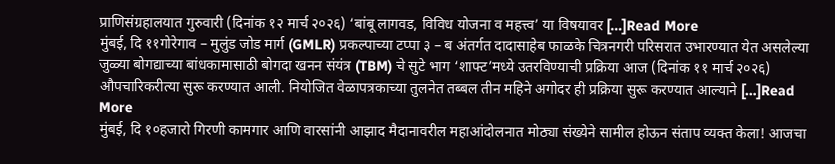प्राणिसंग्रहालयात गुरुवारी (दिनांक १२ मार्च २०२६) ‘बांबू लागवड, विविध योजना व महत्त्व’ या विषयावर […]Read More
मुंबई, दि ११गोरेगाव – मुलुंड जोड मार्ग (GMLR) प्रकल्पाच्या टप्पा ३ – ब अंतर्गत दादासाहेब फाळके चित्रनगरी परिसरात उभारण्यात येत असलेल्या जुळ्या बोगद्याच्या बांधकामासाठी बोगदा खनन संयंत्र (TBM) चे सुटे भाग ‘शाफ्ट’मध्ये उतरविण्याची प्रक्रिया आज (दिनांक ११ मार्च २०२६) औपचारिकरीत्या सुरू करण्यात आली. नियोजित वेळापत्रकाच्या तुलनेत तब्बल तीन महिने अगोदर ही प्रक्रिया सुरू करण्यात आल्याने […]Read More
मुंबई, दि १०हजारो गिरणी कामगार आणि वारसांनी आझाद मैदानावरील महाआंदोलनात मोठ्या संख्येने सामील होऊन संताप व्यक्त केला! आजचा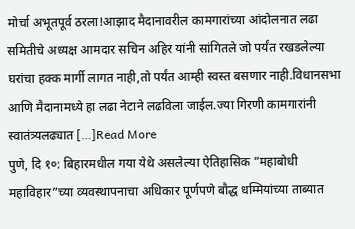मोर्चा अभूतपूर्व ठरला!आझाद मैदानावरील कामगारांच्या आंदोलनात लढा समितीचे अध्यक्ष आमदार सचिन अहिर यांनी सांगितले जो पर्यंत रखडलेल्या घरांचा हक्क मार्गी लागत नाही,तो पर्यंत आम्ही स्वस्त बसणार नाही.विधानसभा आणि मैदानामध्ये हा लढा नेटाने लढविला जाईल.ज्या गिरणी कामगारांनी स्वातंत्र्यलढ्यात […]Read More
पुणे, दि १०: बिहारमधील गया येथे असलेल्या ऐतिहासिक ”महाबोधी महाविहार”च्या व्यवस्थापनाचा अधिकार पूर्णपणे बौद्ध धम्मियांच्या ताब्यात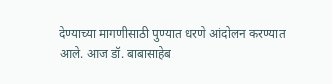देण्याच्या मागणीसाठी पुण्यात धरणे आंदोलन करण्यात आले. आज डॉ. बाबासाहेब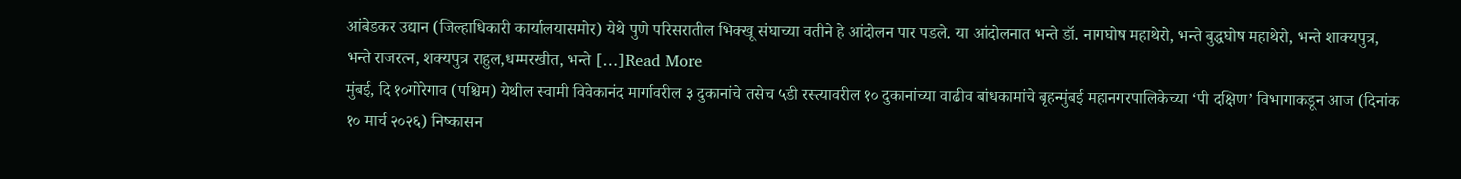आंबेडकर उद्यान (जिल्हाधिकारी कार्यालयासमोर) येथे पुणे परिसरातील भिक्खू संघाच्या वतीने हे आंदोलन पार पडले. या आंदोलनात भन्ते डॉ. नागघोष महाथेरो, भन्ते बुद्धघोष महाथेरो, भन्ते शाक्यपुत्र, भन्ते राजरत्न, शक्यपुत्र राहुल,धम्मरखीत, भन्ते […]Read More
मुंबई, दि १०गोरेगाव (पश्चिम) येथील स्वामी विवेकानंद मार्गावरील ३ दुकानांचे तसेच ५डी रस्त्यावरील १० दुकानांच्या वाढीव बांधकामांचे बृहन्मुंबई महानगरपालिकेच्या ‘पी दक्षिण’ विभागाकडून आज (दिनांक १० मार्च २०२६) निष्कासन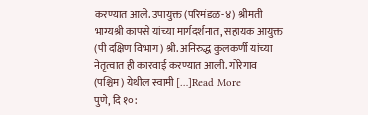करण्यात आले. उपायुक्त (परिमंडळ-४) श्रीमती भाग्यश्री कापसे यांच्या मार्गदर्शनात, सहायक आयुक्त (पी दक्षिण विभाग) श्री. अनिरुद्ध कुलकर्णी यांच्या नेतृत्वात ही कारवाई करण्यात आली. गोरेगाव (पश्चिम) येथील स्वामी […]Read More
पुणे, दि १०: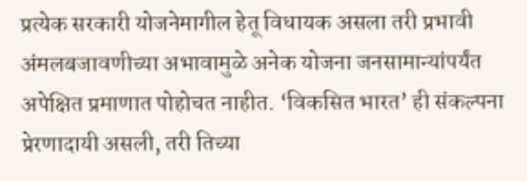प्रत्येक सरकारी योजनेमागील हेतू विधायक असला तरी प्रभावी अंमलबजावणीच्या अभावामुळे अनेक योजना जनसामान्यांपर्यंत अपेक्षित प्रमाणात पोहोचत नाहीत. ‘विकसित भारत’ ही संकल्पना प्रेरणादायी असली, तरी तिच्या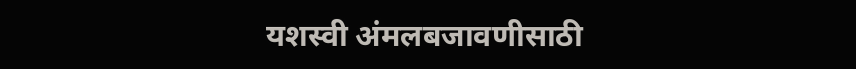यशस्वी अंमलबजावणीसाठी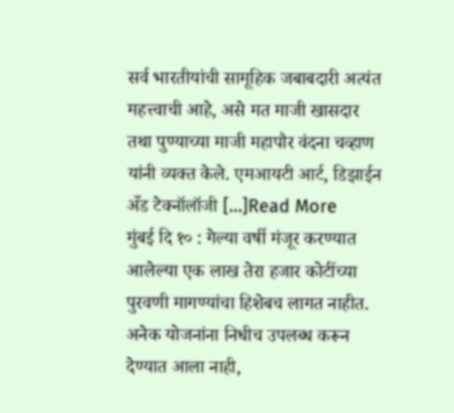सर्व भारतीयांची सामूहिक जबाबदारी अत्यंत महत्त्वाची आहे, असे मत माजी खासदार तथा पुण्याच्या माजी महापौर वंदना चव्हाण यांनी व्यक्त केले. एमआयटी आर्ट, डिझाईन अँड टेक्नॉलॉजी […]Read More
मुंबई दि १० : गेल्या वर्षी मंजूर करण्यात आलेल्या एक लाख तेरा हजार कोटींच्या पुरवणी मागण्यांचा हिशेबच लागत नाहीत. अनेक योजनांना निधीच उपलब्ध करून देण्यात आला नाही,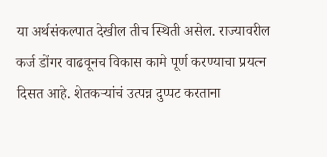या अर्थसंकल्पात देखील तीच स्थिती असेल. राज्यावरील कर्ज डोंगर वाढवूनच विकास कामे पूर्ण करण्याचा प्रयत्न दिसत आहे. शेतकऱ्यांचं उत्पन्न दुप्पट करताना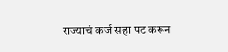राज्याचं कर्ज सहा पट करून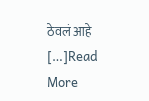ठेवलं आहे […]Read More